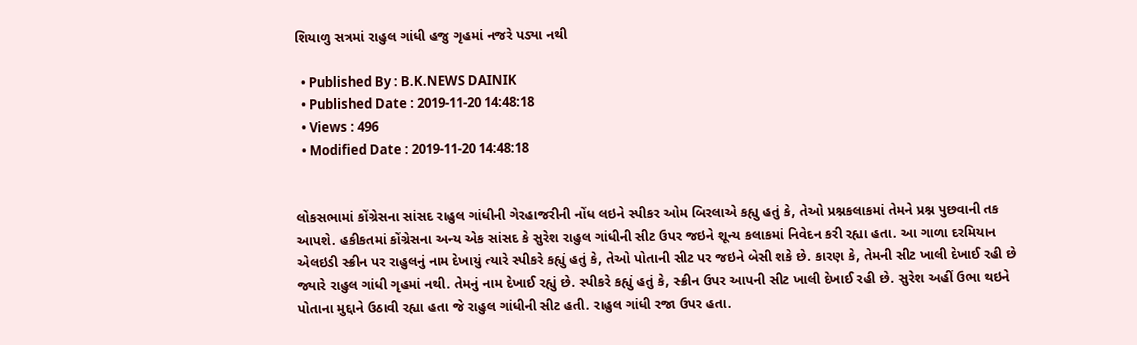શિયાળુ સત્રમાં રાહુલ ગાંધી હજુ ગૃહમાં નજરે પડ્યા નથી

  • Published By : B.K.NEWS DAINIK
  • Published Date : 2019-11-20 14:48:18
  • Views : 496
  • Modified Date : 2019-11-20 14:48:18


લોકસભામાં કોંગ્રેસના સાંસદ રાહુલ ગાંધીની ગેરહાજરીની નોંધ લઇને સ્પીકર ઓમ બિરલાએ કહ્યુ હતું કે, તેઓ પ્રશ્નકલાકમાં તેમને પ્રશ્ન પુછવાની તક આપશે. હકીકતમાં કોંગ્રેસના અન્ય એક સાંસદ કે સુરેશ રાહુલ ગાંધીની સીટ ઉપર જઇને શૂન્ય કલાકમાં નિવેદન કરી રહ્યા હતા. આ ગાળા દરમિયાન એલઇડી સ્ક્રીન પર રાહુલનું નામ દેખાયું ત્યારે સ્પીકરે કહ્યું હતું કે, તેઓ પોતાની સીટ પર જઇને બેસી શકે છે. કારણ કે, તેમની સીટ ખાલી દેખાઈ રહી છે જ્યારે રાહુલ ગાંધી ગૃહમાં નથી. તેમનું નામ દેખાઈ રહ્યું છે. સ્પીકરે કહ્યું હતું કે, સ્ક્રીન ઉપર આપની સીટ ખાલી દેખાઈ રહી છે. સુરેશ અહીં ઉભા થઇને પોતાના મુદ્દાને ઉઠાવી રહ્યા હતા જે રાહુલ ગાંધીની સીટ હતી. રાહુલ ગાંધી રજા ઉપર હતા.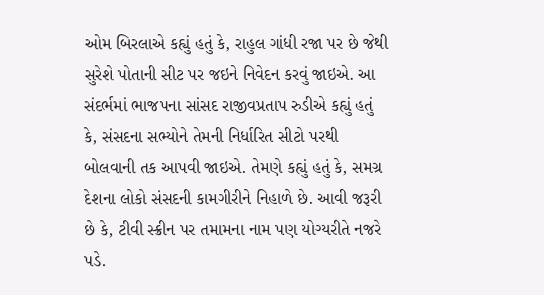ઓમ બિરલાએ કહ્યું હતું કે, રાહુલ ગાંધી રજા પર છે જેથી સુરેશે પોતાની સીટ પર જઇને નિવેદન કરવું જાઇએ. આ સંદર્ભમાં ભાજપના સાંસદ રાજીવપ્રતાપ રુડીએ કહ્યું હતું કે, સંસદના સભ્યોને તેમની નિર્ધારિત સીટો પરથી બોલવાની તક આપવી જાઇએ. તેમણે કહ્યું હતું કે, સમગ્ર દેશના લોકો સંસદની કામગીરીને નિહાળે છે. આવી જરૂરી છે કે, ટીવી સ્ક્રીન પર તમામના નામ પણ યોગ્યરીતે નજરે પડે.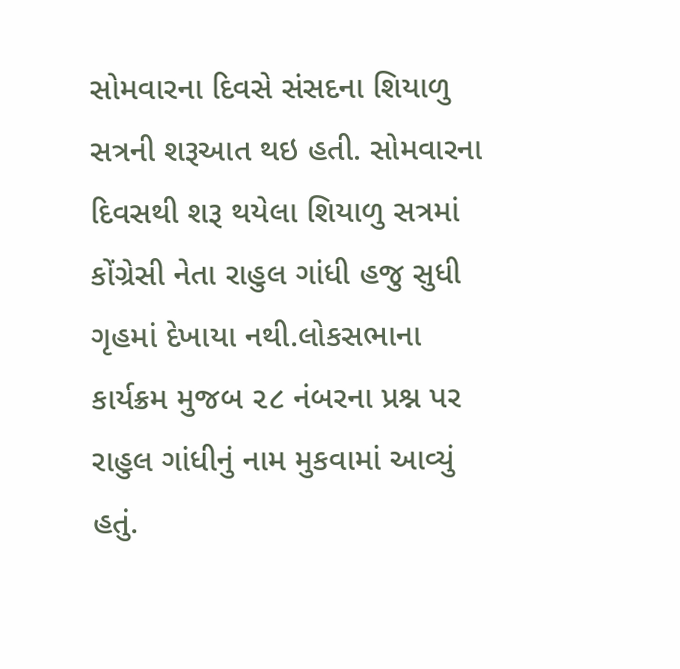સોમવારના દિવસે સંસદના શિયાળુ સત્રની શરૂઆત થઇ હતી. સોમવારના દિવસથી શરૂ થયેલા શિયાળુ સત્રમાં કોંગ્રેસી નેતા રાહુલ ગાંધી હજુ સુધી ગૃહમાં દેખાયા નથી.લોકસભાના કાર્યક્રમ મુજબ ૨૮ નંબરના પ્રશ્ન પર રાહુલ ગાંધીનું નામ મુકવામાં આવ્યું હતું.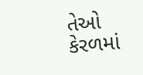તેઓ કેરળમાં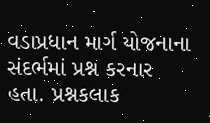વડાપ્રધાન માર્ગ યોજનાના સંદર્ભમાં પ્રશ્ન કરનાર હતા. પ્રશ્નકલાક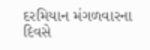દરમિયાન મંગળવારના દિવસે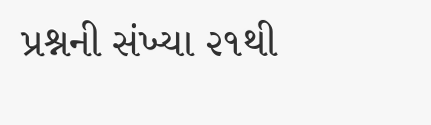પ્રશ્નની સંખ્યા ૨૧થી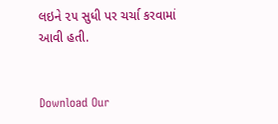લઇને ૨૫ સુધી પર ચર્ચા કરવામાં આવી હતી.


Download Our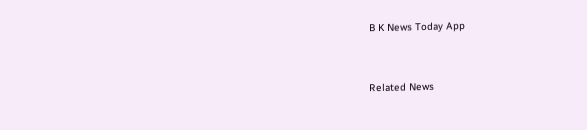B K News Today App



Related News